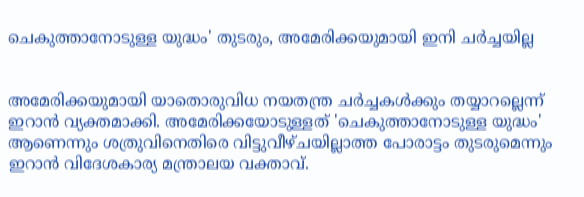ചെകുത്താനോടുള്ള യുദ്ധം' തുടരും, അമേരിക്കയുമായി ഇനി ചർച്ചയില്ല


അമേരിക്കയുമായി യാതൊരുവിധ നയതന്ത്ര ചർച്ചകൾക്കും തയ്യാറല്ലെന്ന് ഇറാൻ വ്യക്തമാക്കി. അമേരിക്കയോടുള്ളത് 'ചെകുത്താനോടുള്ള യുദ്ധം' ആണെന്നും ശത്രുവിനെതിരെ വിട്ടുവീഴ്ചയില്ലാത്ത പോരാട്ടം തുടരുമെന്നും ഇറാൻ വിദേശകാര്യ മന്ത്രാലയ വക്താവ്.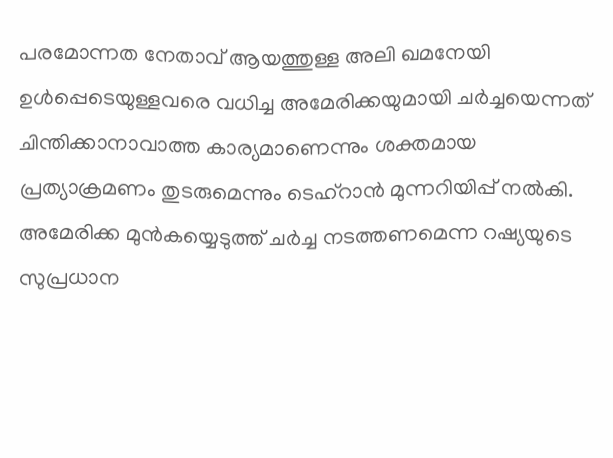പരമോന്നത നേതാവ് ആയത്തുള്ള അലി ഖമനേയി ഉൾപ്പെടെയുള്ളവരെ വധിച്ച അമേരിക്കയുമായി ചർച്ചയെന്നത് ചിന്തിക്കാനാവാത്ത കാര്യമാണെന്നും ശക്തമായ പ്രത്യാക്രമണം തുടരുമെന്നും ടെഹ്റാൻ മുന്നറിയിപ്പ് നൽകി. അമേരിക്ക മുൻകയ്യെടുത്ത് ചർച്ച നടത്തണമെന്ന റഷ്യയുടെ സുപ്രധാന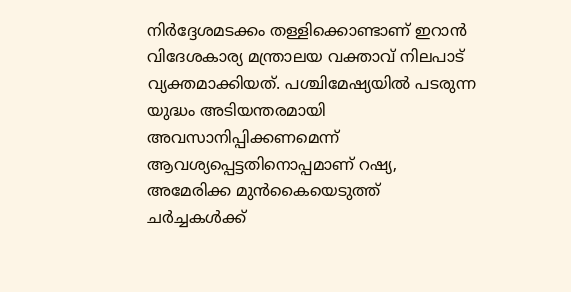നിർദ്ദേശമടക്കം തള്ളിക്കൊണ്ടാണ് ഇറാൻ വിദേശകാര്യ മന്ത്രാലയ വക്താവ് നിലപാട് വ്യക്തമാക്കിയത്. പശ്ചിമേഷ്യയിൽ പടരുന്ന യുദ്ധം അടിയന്തരമായി അവസാനിപ്പിക്കണമെന്ന് ആവശ്യപ്പെട്ടതിനൊപ്പമാണ് റഷ്യ, അമേരിക്ക മുൻകൈയെടുത്ത് ചർച്ചകൾക്ക്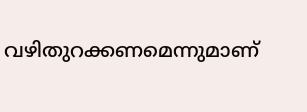വഴിതുറക്കണമെന്നുമാണ്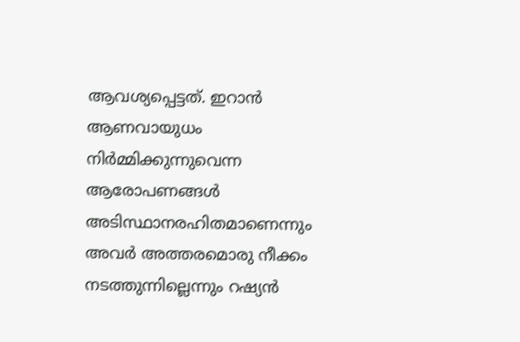ആവശ്യപ്പെട്ടത്. ഇറാൻ ആണവായുധം നിർമ്മിക്കുന്നുവെന്ന ആരോപണങ്ങൾ അടിസ്ഥാനരഹിതമാണെന്നും അവർ അത്തരമൊരു നീക്കം നടത്തുന്നില്ലെന്നും റഷ്യൻ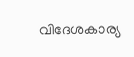വിദേശകാര്യ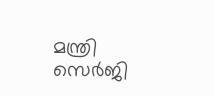മന്ത്രി സെർജി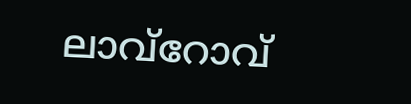ലാവ്‌റോവ്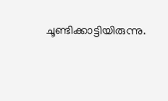ചൂണ്ടിക്കാട്ടിയിരുന്നു.